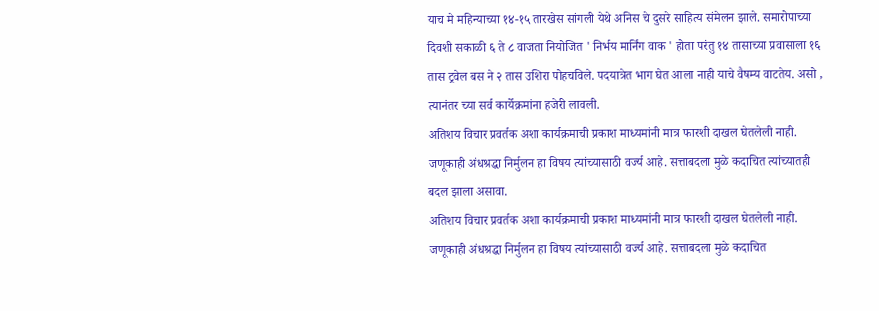याच मे महिन्याच्या १४-१५ तारखेस सांगली येथे अनिस चे दुसरे साहित्य संमेलन झाले. समारोपाच्या दिवशी सकाळी ६ ते ८ वाजता नियोजित ' निर्भय मार्निंग वाक ' होता परंतु १४ तासाच्या प्रवासाला १६ तास ट्रवेल बस ने २ तास उशिरा पोहचविले. पदयात्रेत भाग घेत आला नाही याचे वैषम्य वाटतेय. असो , त्यानंतर च्या सर्व कार्येक्रमांना हजेरी लावली.
अतिशय विचार प्रवर्तक अशा कार्यक्रमाची प्रकाश माध्यमांनी मात्र फारशी दाखल घेतलेली नाही.
जणूकाही अंधश्रद्धा निर्मुलन हा विषय त्यांच्यासाठी वर्ज्य आहे. सत्ताबदला मुळे कदाचित त्यांच्यातही
बदल झाला असावा.
अतिशय विचार प्रवर्तक अशा कार्यक्रमाची प्रकाश माध्यमांनी मात्र फारशी दाखल घेतलेली नाही.
जणूकाही अंधश्रद्धा निर्मुलन हा विषय त्यांच्यासाठी वर्ज्य आहे. सत्ताबदला मुळे कदाचित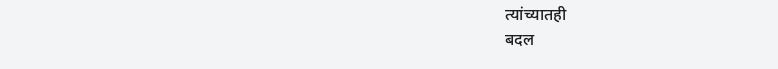त्यांच्यातही
बदल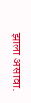झाला असावा.